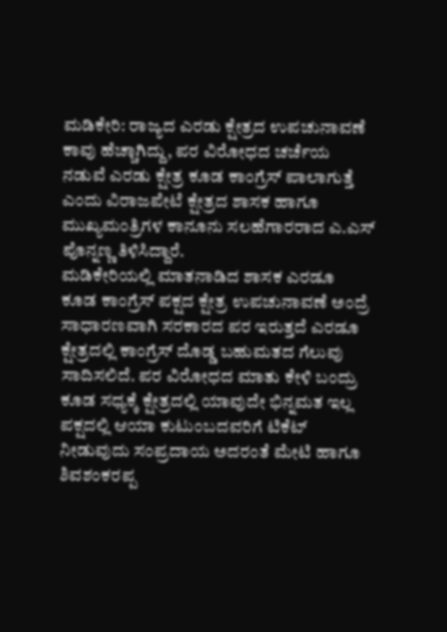ಮಡಿಕೇರಿ: ರಾಜ್ಯದ ಎರಡು ಕ್ಷೇತ್ರದ ಉಪಚುನಾವಣೆ ಕಾವು ಹೆಚ್ಚಾಗಿದ್ದು, ಪರ ವಿರೋಧದ ಚರ್ಚೆಯ ನಡುವೆ ಎರಡು ಕ್ಷೇತ್ರ ಕೂಡ ಕಾಂಗ್ರೆಸ್ ಪಾಲಾಗುತ್ತೆ ಎಂದು ವಿರಾಜಪೇಟೆ ಕ್ಷೇತ್ರದ ಶಾಸಕ ಹಾಗೂ ಮುಖ್ಯಮಂತ್ರಿಗಳ ಕಾನೂನು ಸಲಹೆಗಾರರಾದ ಎ.ಎಸ್ ಪೊನ್ನಣ್ಣ ತಿಳಿಸಿದ್ದಾರೆ.
ಮಡಿಕೇರಿಯಲ್ಲಿ ಮಾತನಾಡಿದ ಶಾಸಕ ಎರಡೂ ಕೂಡ ಕಾಂಗ್ರೆಸ್ ಪಕ್ಷದ ಕ್ಷೇತ್ರ ಉಪಚುನಾವಣೆ ಅಂದ್ರೆ ಸಾಧಾರಣವಾಗಿ ಸರಕಾರದ ಪರ ಇರುತ್ತದೆ ಎರಡೂ ಕ್ಷೇತ್ರದಲ್ಲಿ ಕಾಂಗ್ರೆಸ್ ದೊಡ್ಡ ಬಹುಮತದ ಗೆಲುವು ಸಾದಿಸಲಿದೆ. ಪರ ವಿರೋಧದ ಮಾತು ಕೇಳಿ ಬಂದ್ರು ಕೂಡ ಸಧ್ಯಕ್ಕೆ ಕ್ಷೇತ್ರದಲ್ಲಿ ಯಾವುದೇ ಭಿನ್ನಮತ ಇಲ್ಲ ಪಕ್ಷದಲ್ಲಿ ಆಯಾ ಕುಟುಂಬದವರಿಗೆ ಟಿಕೆಟ್ ನೀಡುವುದು ಸಂಪ್ರದಾಯ ಅದರಂತೆ ಮೇಟಿ ಹಾಗೂ ಶಿವಶಂಕರಪ್ಪ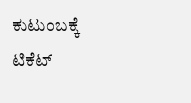ಕುಟುಂಬಕ್ಕೆ ಟಿಕೆಟ್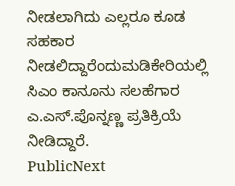ನೀಡಲಾಗಿದು ಎಲ್ಲರೂ ಕೂಡ ಸಹಕಾರ ನೀಡಲಿದ್ದಾರೆಂದುಮಡಿಕೇರಿಯಲ್ಲಿ ಸಿಎಂ ಕಾನೂನು ಸಲಹೆಗಾರ ಎ.ಎಸ್.ಪೊನ್ನಣ್ಣ ಪ್ರತಿಕ್ರಿಯೆ ನೀಡಿದ್ದಾರೆ.
PublicNext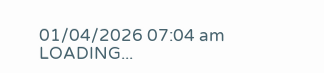01/04/2026 07:04 am
LOADING...